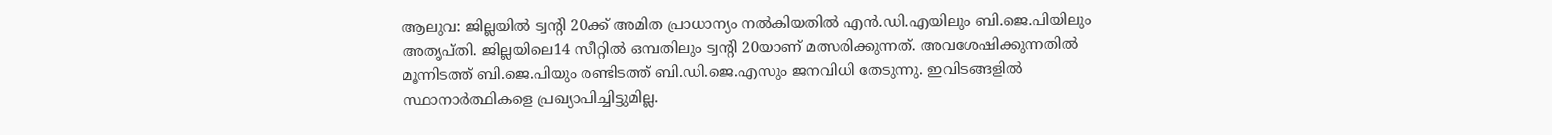ആലുവ: ജില്ലയിൽ ട്വന്റി 20ക്ക് അമിത പ്രാധാന്യം നൽകിയതിൽ എൻ.ഡി.എയിലും ബി.ജെ.പിയിലും അതൃപ്തി. ജില്ലയിലെ14 സീറ്റിൽ ഒമ്പതിലും ട്വന്റി 20യാണ് മത്സരിക്കുന്നത്. അവശേഷിക്കുന്നതിൽ മൂന്നിടത്ത് ബി.ജെ.പിയും രണ്ടിടത്ത് ബി.ഡി.ജെ.എസും ജനവിധി തേടുന്നു. ഇവിടങ്ങളിൽ സ്ഥാനാർത്ഥികളെ പ്രഖ്യാപിച്ചിട്ടുമില്ല.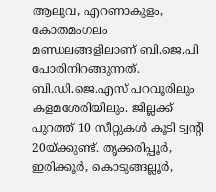ആലുവ, എറണാകുളം, കോതമംഗലം മണ്ഡലങ്ങളിലാണ് ബി.ജെ.പി പോരിനിറങ്ങുന്നത്. ബി.ഡി.ജെ.എസ് പറവൂരിലും കളമശേരിയിലും. ജില്ലക്ക് പുറത്ത് 10 സീറ്റുകൾ കൂടി ട്വന്റി 20യ്ക്കുണ്ട്. തൃക്കരിപ്പൂർ, ഇരിക്കൂർ, കൊടുങ്ങല്ലൂർ,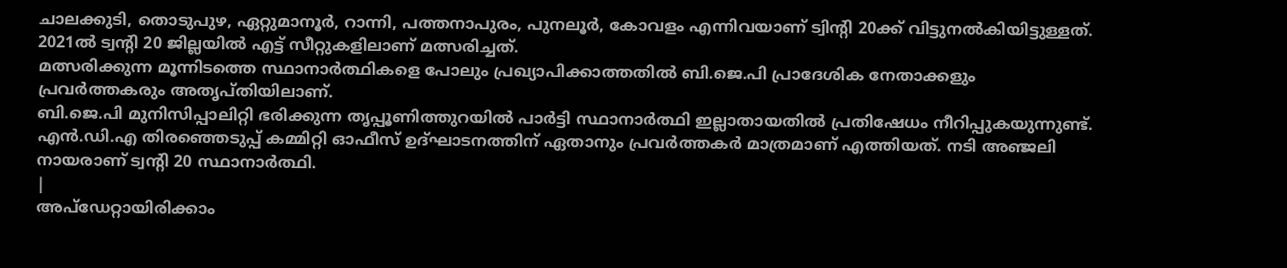ചാലക്കുടി, തൊടുപുഴ, ഏറ്റുമാനൂർ, റാന്നി, പത്തനാപുരം, പുനലൂർ, കോവളം എന്നിവയാണ് ട്വിന്റി 20ക്ക് വിട്ടുനൽകിയിട്ടുള്ളത്. 2021ൽ ട്വന്റി 20 ജില്ലയിൽ എട്ട് സീറ്റുകളിലാണ് മത്സരിച്ചത്.
മത്സരിക്കുന്ന മൂന്നിടത്തെ സ്ഥാനാർത്ഥികളെ പോലും പ്രഖ്യാപിക്കാത്തതിൽ ബി.ജെ.പി പ്രാദേശിക നേതാക്കളും പ്രവർത്തകരും അതൃപ്തിയിലാണ്.
ബി.ജെ.പി മുനിസിപ്പാലിറ്റി ഭരിക്കുന്ന തൃപ്പൂണിത്തുറയിൽ പാർട്ടി സ്ഥാനാർത്ഥി ഇല്ലാതായതിൽ പ്രതിഷേധം നീറിപ്പുകയുന്നുണ്ട്. എൻ.ഡി.എ തിരഞ്ഞെടുപ്പ് കമ്മിറ്റി ഓഫീസ് ഉദ്ഘാടനത്തിന് ഏതാനും പ്രവർത്തകർ മാത്രമാണ് എത്തിയത്. നടി അഞ്ജലി നായരാണ് ട്വന്റി 20 സ്ഥാനാർത്ഥി.
|
അപ്ഡേറ്റായിരിക്കാം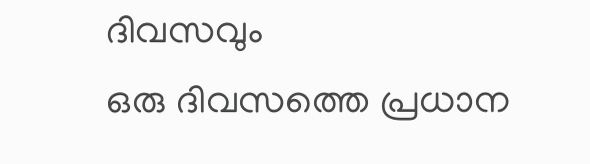ദിവസവും
ഒരു ദിവസത്തെ പ്രധാന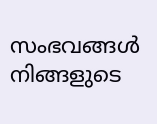സംഭവങ്ങൾ നിങ്ങളുടെ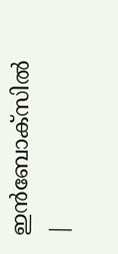ഇൻബോക്സിൽ |